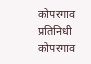कोपरगाव प्रतिनिधी
कोपरगाव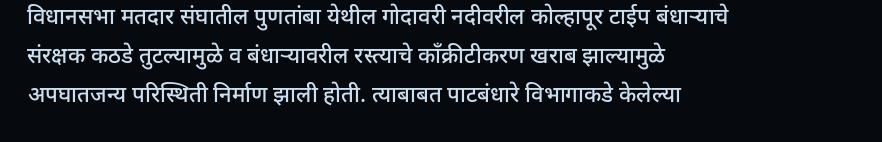विधानसभा मतदार संघातील पुणतांबा येथील गोदावरी नदीवरील कोल्हापूर टाईप बंधाऱ्याचे संरक्षक कठडे तुटल्यामुळे व बंधाऱ्यावरील रस्त्याचे कॉंक्रीटीकरण खराब झाल्यामुळे अपघातजन्य परिस्थिती निर्माण झाली होती. त्याबाबत पाटबंधारे विभागाकडे केलेल्या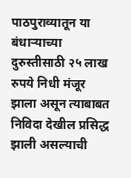पाठपुराव्यातून या बंधाऱ्याच्या दुरुस्तीसाठी २५ लाख रुपये निधी मंजूर झाला असून त्याबाबत निविदा देखील प्रसिद्ध झाली असल्याची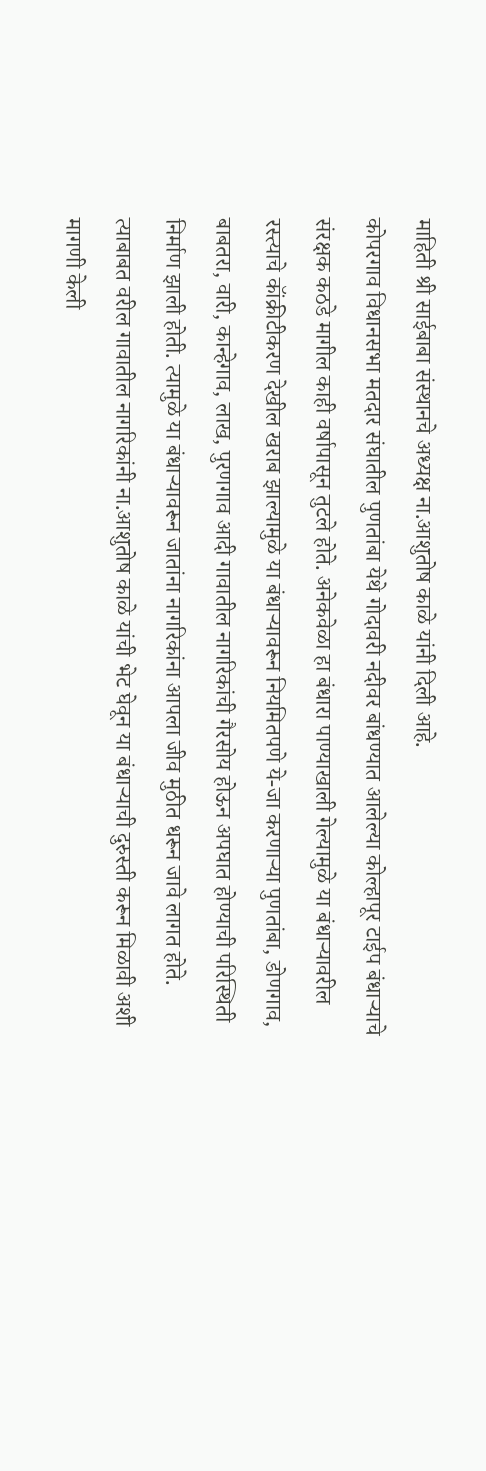माहिती श्री साईबाबा संस्थानचे अध्यक्ष ना.आशुतोष काळे यांनी दिली आहे.
कोपरगाव विधानसभा मतदार संघातील पुणतांबा येथे गोदावरी नदीवर बांधण्यात आलेल्या कोल्हापूर टाईप बंधाऱ्याचे संरक्षक कठडे मागील काही वर्षापासून तुटले होते. अनेकवेळा हा बंधारा पाण्याखाली गेल्यामुळे या बंधाऱ्यावरील रस्त्याचे कॉंक्रीटीकरण देखील खराब झाल्यामुळे या बंधाऱ्यावरून नियमितपणे ये-जा करणाऱ्या पुणतांबा, डोणगाव, बाबतरा, वारी, कान्हेगाव, लाख, पुरणगाव आदी गावातील नागरिकांची गैरसोय होऊन अपघात होण्याची परिस्थिती निर्माण झाली होती. त्यामुळे या बंधाऱ्यावरून जातांना नागरिकांना आपला जीव मुठीत धरून जावे लागत होते. त्याबाबत वरील गावातील नागरिकांनी ना.आशुतोष काळे यांची भेट घेवून या बंधाऱ्याची दुरुस्ती करून मिळावी अशी मागणी केली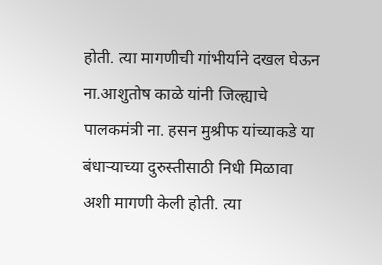होती. त्या मागणीची गांभीर्याने दखल घेऊन ना.आशुतोष काळे यांनी जिल्ह्याचे पालकमंत्री ना. हसन मुश्रीफ यांच्याकडे या बंधाऱ्याच्या दुरुस्तीसाठी निधी मिळावा अशी मागणी केली होती. त्या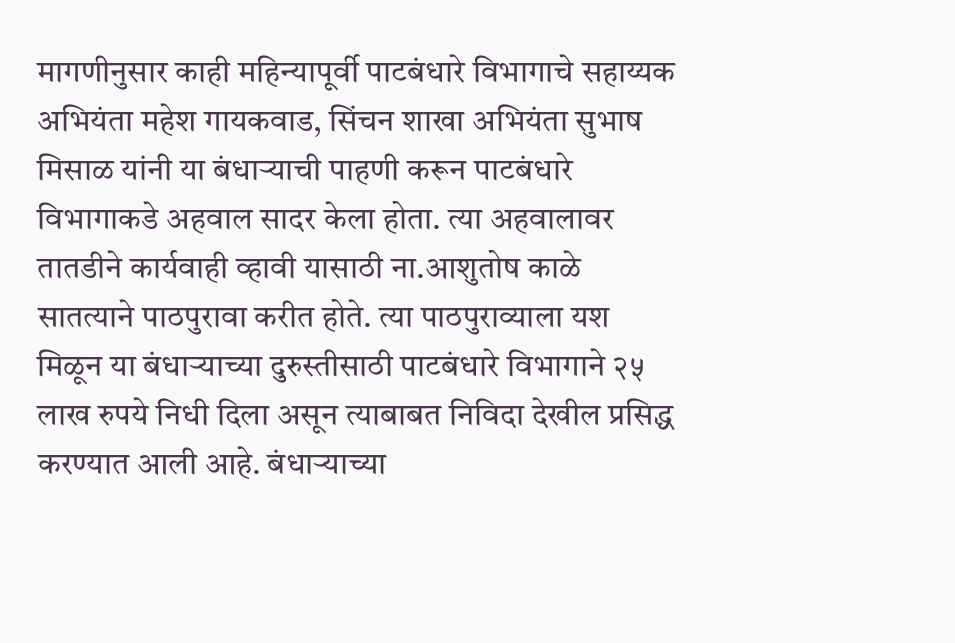मागणीनुसार काही महिन्यापूर्वी पाटबंधारे विभागाचे सहाय्यक अभियंता महेश गायकवाड, सिंचन शाखा अभियंता सुभाष मिसाळ यांनी या बंधाऱ्याची पाहणी करून पाटबंधारे विभागाकडे अहवाल सादर केला होता. त्या अहवालावर तातडीने कार्यवाही व्हावी यासाठी ना.आशुतोष काळे सातत्याने पाठपुरावा करीत होते. त्या पाठपुराव्याला यश मिळून या बंधाऱ्याच्या दुरुस्तीसाठी पाटबंधारे विभागाने २५ लाख रुपये निधी दिला असून त्याबाबत निविदा देखील प्रसिद्ध करण्यात आली आहे. बंधाऱ्याच्या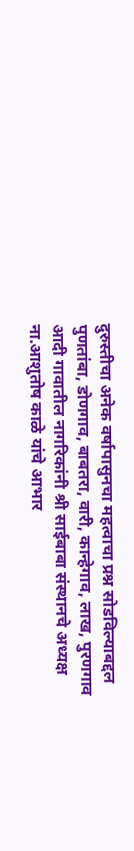दुरुस्तीचा अनेक वर्षापासुनचा महत्वाचा प्रश्न सोडविल्याबद्दल पुणतांबा, डोणगाव, बाबतरा, वारी, कान्हेगाव, लाख, पुरणगाव आदी गावातील नागरिकांनी श्री साईबाबा संस्थानचे अध्यक्ष ना.आशुतोष काळे यांचे आभार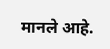मानले आहे.